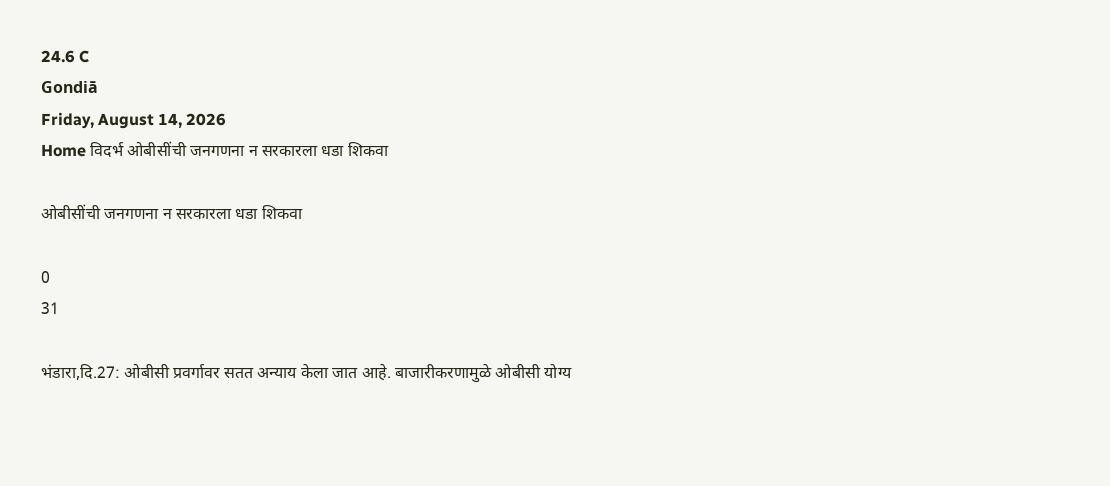24.6 C
Gondiā
Friday, August 14, 2026
Home विदर्भ ओबीसींची जनगणना न सरकारला धडा शिकवा

ओबीसींची जनगणना न सरकारला धडा शिकवा

0
31

भंडारा,दि.27: ओबीसी प्रवर्गावर सतत अन्याय केला जात आहे. बाजारीकरणामुळे ओबीसी योग्य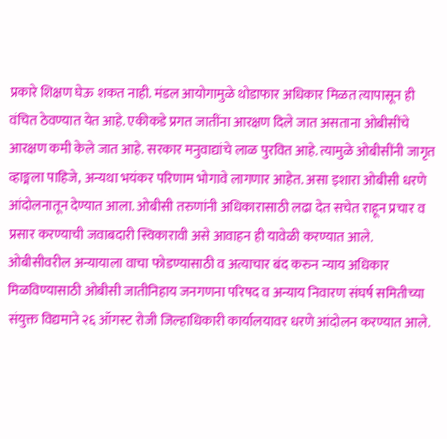प्रकारे शिक्षण घेऊ शकत नाही. मंडल आयोगामुळे थोडाफार अधिकार मिळत त्यापासून ही वंचित ठेवण्यात येत आहे. एकीकडे प्रगत जातींना आरक्षण दिले जात असताना ओबीसींचे आरक्षण कमी केले जात आहे. सरकार मनुवाद्यांचे लाळ पुरवित आहे. त्यामुळे ओबीसींनी जागृत व्हाङ्मला पाहिजे, अन्यथा भयंकर परिणाम भोगावे लागणार आहेत. असा इशारा ओबीसी धरणे आंदोलनातून देण्यात आला. ओबीसी तरुणांनी अधिकारासाठी लढा देत सचेत राहून प्रचार व प्रसार करण्याची जवाबदारी स्विकारावी असे आवाहन ही यावेळी करण्यात आले.
ओबीसीवरील अन्यायाला वाचा फोडण्यासाठी व अत्याचार बंद करुन न्याय अधिकार मिळविण्यासाठी ओबीसी जातीनिहाय जनगणना परिषद व अन्याय निवारण संघर्ष समितीच्या संयुक्त विद्यमाने २६ ऑगस्ट रोजी जिल्हाधिकारी कार्यालयावर धरणे आंदोलन करण्यात आले.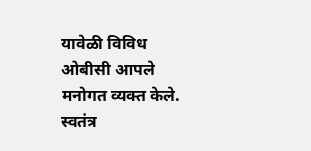यावेळी विविध ओबीसी आपले मनोगत व्यक्त केले. स्वतंत्र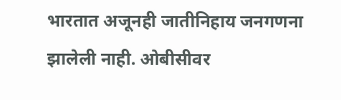भारतात अजूनही जातीनिहाय जनगणना झालेली नाही. ओबीसीवर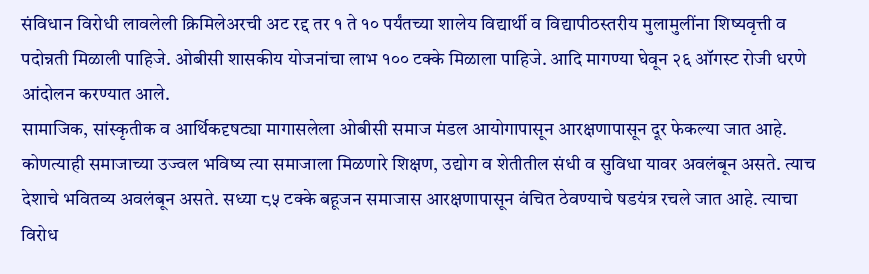संविधान विरोधी लावलेली क्रिमिलेअरची अट रद्द तर १ ते १० पर्यंतच्या शालेय विद्यार्थी व विद्यापीठस्तरीय मुलामुलींना शिष्यवृत्ती व पदोन्नती मिळाली पाहिजे. ओबीसी शासकीय योजनांचा लाभ १०० टक्के मिळाला पाहिजे. आदि मागण्या घेवून २६ ऑगस्ट रोजी धरणे आंदोलन करण्यात आले.
सामाजिक, सांस्कृतीक व आर्थिकदृषट्या मागासलेला ओबीसी समाज मंडल आयोगापासून आरक्षणापासून दूर फेकल्या जात आहे. कोणत्याही समाजाच्या उज्वल भविष्य त्या समाजाला मिळणारे शिक्षण, उद्योग व शेतीतील संधी व सुविधा यावर अवलंबून असते. त्याच देशाचे भवितव्य अवलंबून असते. सध्या ८५ टक्के बहूजन समाजास आरक्षणापासून वंचित ठेवण्याचे षडयंत्र रचले जात आहे. त्याचा विरोध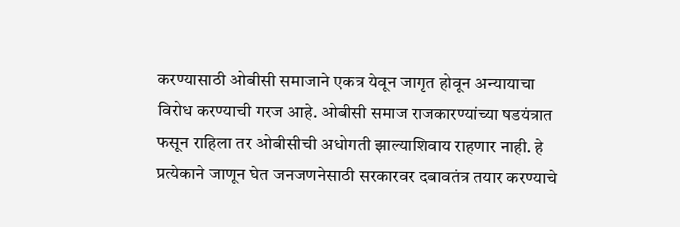करण्यासाठी ओबीसी समाजाने एकत्र येवून जागृत होवून अन्यायाचा विरोध करण्याची गरज आहे. ओबीसी समाज राजकारण्यांच्या षडयंत्रात फसून राहिला तर ओबीसीची अधोगती झाल्याशिवाय राहणार नाही. हे प्रत्येकाने जाणून घेत जनजणनेसाठी सरकारवर दबावतंत्र तयार करण्याचे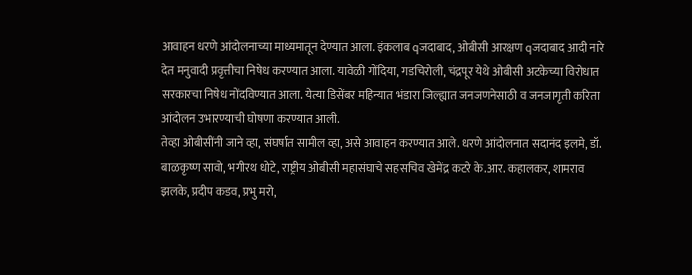आवाहन धरणे आंदोलनाच्या माध्यमातून देण्यात आला. इंकलाब qजदाबाद, ओबीसी आरक्षण qजदाबाद आदी नारे देत मनुवादी प्रवृत्तीचा निषेध करण्यात आला. यावेळी गोंदिया, गडचिरोली, चंद्रपूर येथे ओबीसी अटकेच्या विरोधात सरकारचा निषेध नोंदविण्यात आला. येत्या डिसेंबर महिन्यात भंडारा जिल्ह्यात जनजणनेसाठी व जनजागृती करिता आंदोलन उभारण्याची घोषणा करण्यात आली.
तेव्हा ओबीसींनी जाने व्हा, संघर्षात सामील व्हा, असे आवाहन करण्यात आले. धरणे आंदोलनात सदानंद इलमे, डॉ. बाळकृष्ण सावो, भगीरथ धोटे, राष्ट्रीय ओबीसी महासंघाचे सहसचिव खेमेंद्र कटरे के.आर. कहालकर, शामराव झलके, प्रदीप कडव, प्रभु मरो,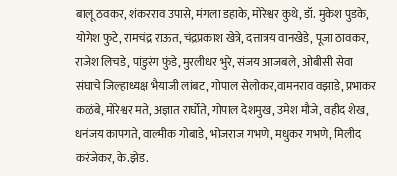बालू ठवकर, शंकरराव उपासे, मंगला डहाके, मोरेश्वर कुथे, डॉ. मुकेश पुडके, योगेश फुटे, रामचंद्र राऊत, चंद्रप्रकाश खेत्रे, दत्तात्रय वानखेडे, पूजा ठावकर, राजेश लिचडे, पांडुरंग फुंडे, मुरलीधर भुरे, संजय आजबले, ओबीसी सेवा संघाचे जिल्हाध्यक्ष भैयाजी लांबट, गोपाल सेलोकर,वामनराव वझाडे, प्रभाकर कळंबे, मोरेश्वर मते, अज्ञात रार्घोते, गोपाल देशमुख, उमेश मौजे, वहीद शेख, धनंजय कापगते, वाल्मीक गोबाडे, भोजराज गभणे, मधुकर गभणे, मिलीद करंजेकर, के.झेड.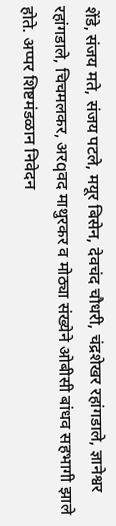शेंडे, संजय मते, संजय पटले, मयूर बिसेन, देवचंद चौधरी, चंद्रशेखर रहांगडाले, ज्ञानेश्वर रहांगडाले, चिचमलकर, अरqवद माथुरकर व मोठ्या संख्येने ओबीसी बांधव सहभागी झाले होते. अप्पर शिष्टमंडळान निवेदन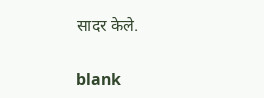सादर केले.

blank